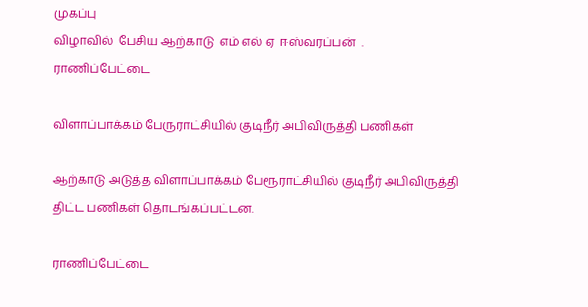முகப்பு
விழாவில்  பேசிய ஆற்காடு  எம் எல் ஏ  ஈஸ்வரப்பன்  .
ராணிப்பேட்டை

விளாப்பாக்கம் பேருராட்சியில் குடிநீர் அபிவிருத்தி பணிகள்

ஆற்காடு அடுத்த விளாப்பாக்கம் பேரூராட்சியில் குடிநீர் அபிவிருத்தி திட்ட பணிகள் தொடங்கப்பட்டன.

ராணிப்பேட்டை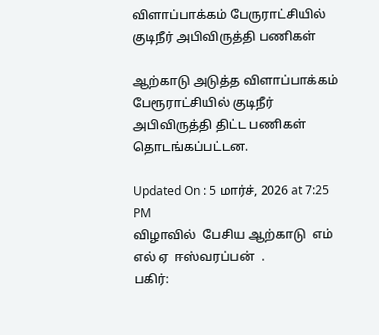விளாப்பாக்கம் பேருராட்சியில் குடிநீர் அபிவிருத்தி பணிகள்

ஆற்காடு அடுத்த விளாப்பாக்கம் பேரூராட்சியில் குடிநீர் அபிவிருத்தி திட்ட பணிகள் தொடங்கப்பட்டன.

Updated On : 5 மார்ச், 2026 at 7:25 PM
விழாவில்  பேசிய ஆற்காடு  எம் எல் ஏ  ஈஸ்வரப்பன்  .
பகிர்: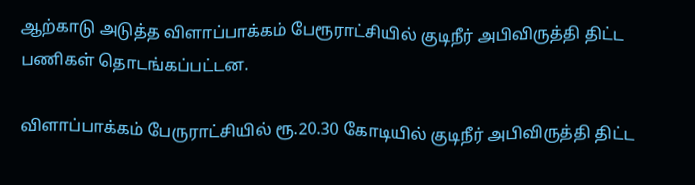ஆற்காடு அடுத்த விளாப்பாக்கம் பேரூராட்சியில் குடிநீர் அபிவிருத்தி திட்ட பணிகள் தொடங்கப்பட்டன.

விளாப்பாக்கம் பேருராட்சியில் ரூ.20.30 கோடியில் குடிநீர் அபிவிருத்தி திட்ட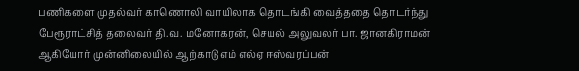பணிகளை முதல்வர் காணொலி வாயிலாக தொடங்கி வைத்ததை தொடர்ந்து பேரூராட்சித் தலைவர் தி.வ. மனோகரன், செயல் அலுவலர் பா. ஜானகிராமன் ஆகியோர் முன்னிலையில் ஆற்காடு எம் எல்ஏ ஈஸ்வரப்பன்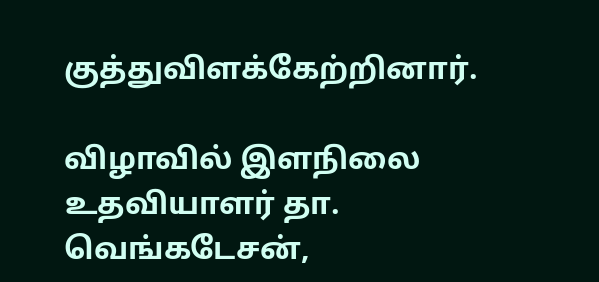குத்துவிளக்கேற்றினார்.

விழாவில் இளநிலை உதவியாளர் தா. வெங்கடேசன்,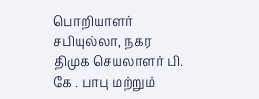பொறியாளர் சபியுல்லா, நகர திமுக செயலாளர் பி. கே . பாபு மற்றும்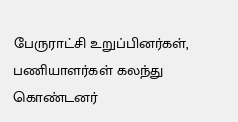பேருராட்சி உறுப்பினர்கள், பணியாளர்கள் கலந்து கொண்டனர்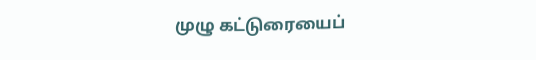முழு கட்டுரையைப்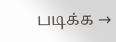படிக்க →